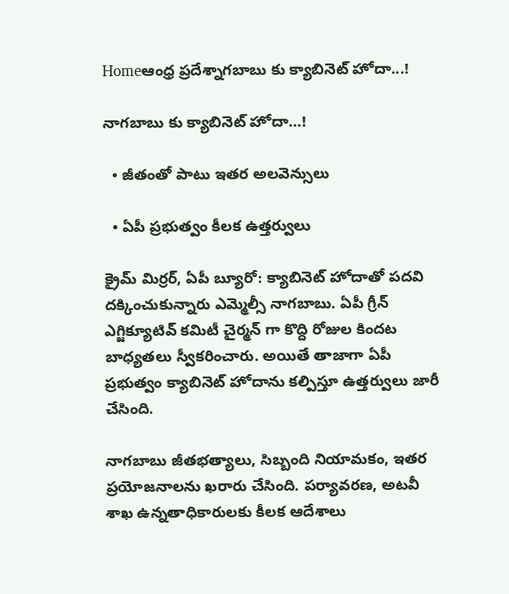Homeఆంధ్ర ప్రదేశ్నాగబాబు కు క్యాబినెట్ హోదా...!

నాగబాబు కు క్యాబినెట్ హోదా…!

  • జీతంతో పాటు ఇతర అలవెన్సులు

  • ఏపీ ప్రభుత్వం కీలక ఉత్తర్వులు

క్రైమ్ మిర్రర్, ఏపీ బ్యూరో: క్యాబినెట్ హోదాతో పదవి దక్కించుకున్నారు ఎమ్మెల్సీ నాగబాబు. ఏపీ గ్రీన్ ఎగ్జిక్యూటివ్ కమిటీ చైర్మన్ గా కొద్ది రోజుల కిందట బాధ్యతలు స్వీకరించారు. అయితే తాజాగా ఏపీ ప్రభుత్వం క్యాబినెట్ హోదాను కల్పిస్తూ ఉత్తర్వులు జారీ చేసింది.

నాగబాబు జీతభత్యాలు, సిబ్బంది నియామకం, ఇతర ప్రయోజనాలను ఖరారు చేసింది. పర్యావరణ, అటవీ శాఖ ఉన్నతాధికారులకు కీలక ఆదేశాలు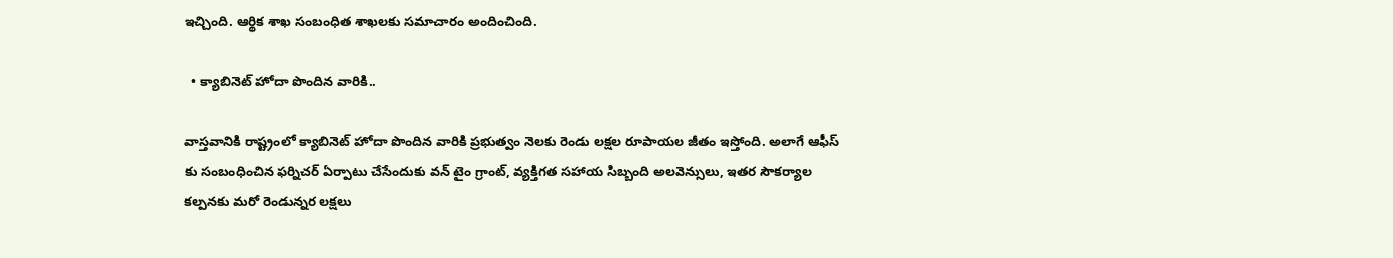ఇచ్చింది. ఆర్థిక శాఖ సంబంధిత శాఖలకు సమాచారం అందించింది.

  • క్యాబినెట్ హోదా పొందిన వారికి..

వాస్తవానికి రాష్ట్రంలో క్యాబినెట్ హోదా పొందిన వారికి ప్రభుత్వం నెలకు రెండు లక్షల రూపాయల జీతం ఇస్తోంది. అలాగే ఆఫీస్ కు సంబంధించిన ఫర్నిచర్ ఏర్పాటు చేసేందుకు వన్ టైం గ్రాంట్, వ్యక్తిగత సహాయ సిబ్బంది అలవెన్సులు, ఇతర సౌకర్యాల కల్పనకు మరో రెండున్నర లక్షలు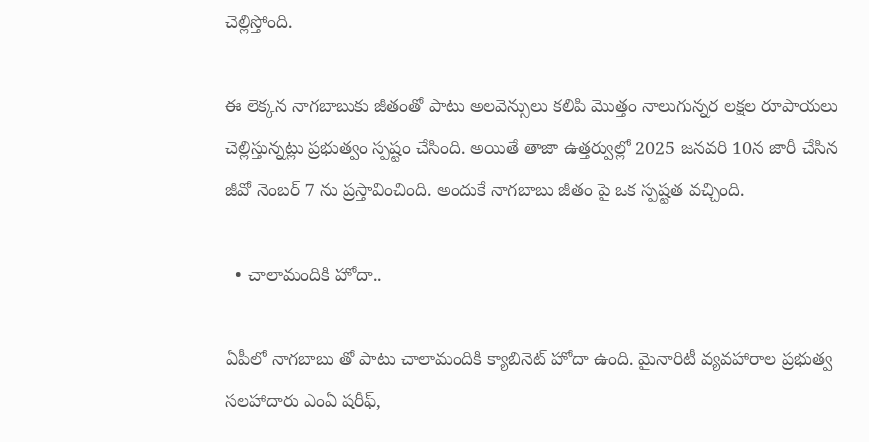చెల్లిస్తోంది.

ఈ లెక్కన నాగబాబుకు జీతంతో పాటు అలవెన్సులు కలిపి మొత్తం నాలుగున్నర లక్షల రూపాయలు చెల్లిస్తున్నట్లు ప్రభుత్వం స్పష్టం చేసింది. అయితే తాజా ఉత్తర్వుల్లో 2025 జనవరి 10న జారీ చేసిన జీవో నెంబర్ 7 ను ప్రస్తావించింది. అందుకే నాగబాబు జీతం పై ఒక స్పష్టత వచ్చింది.

  • చాలామందికి హోదా..

ఏపీలో నాగబాబు తో పాటు చాలామందికి క్యాబినెట్ హోదా ఉంది. మైనారిటీ వ్యవహారాల ప్రభుత్వ సలహాదారు ఎంఏ షరీఫ్,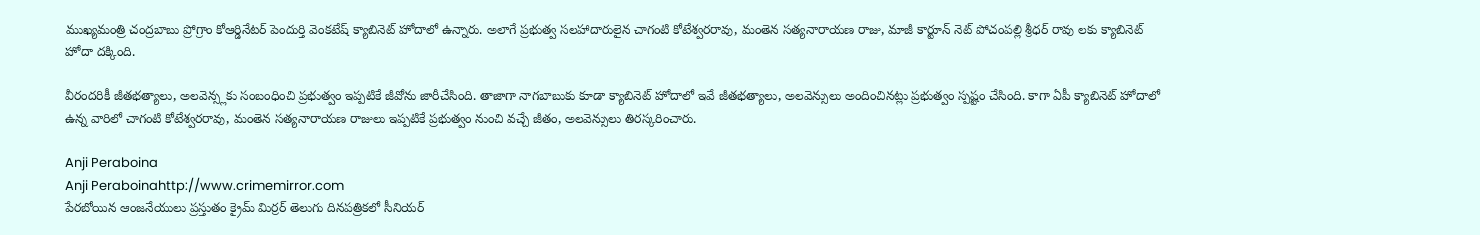ముఖ్యమంత్రి చంద్రబాబు ప్రోగ్రాం కోఆర్డినేటర్ పెందుర్తి వెంకటేష్ క్యాబినెట్ హోదాలో ఉన్నారు. అలాగే ప్రభుత్వ సలహాదారులైన చాగంటి కోటేశ్వరరావు, మంతెన సత్యనారాయణ రాజు, మాజీ కార్టూన్ నెట్ పోచంపల్లి శ్రీధర్ రావు లకు క్యాబినెట్ హోదా దక్కింది.

వీరందరికీ జీతభత్యాలు, అలవెన్స్లకు సంబంధించి ప్రభుత్వం ఇప్పటికే జీవోను జారీచేసింది. తాజాగా నాగబాబుకు కూడా క్యాబినెట్ హోదాలో ఇవే జీతభత్యాలు, అలవెన్సులు అందించినట్లు ప్రభుత్వం స్పష్టం చేసింది. కాగా ఏపీ క్యాబినెట్ హోదాలో ఉన్న వారిలో చాగంటి కోటేశ్వరరావు, మంతెన సత్యనారాయణ రాజులు ఇప్పటికే ప్రభుత్వం నుంచి వచ్చే జీతం, అలవెన్సులు తిరస్కరించారు.

Anji Peraboina
Anji Peraboinahttp://www.crimemirror.com
పేరబోయిన ఆంజనేయులు ప్రస్తుతం క్రైమ్ మిర్రర్ తెలుగు దినపత్రికలో సీనియర్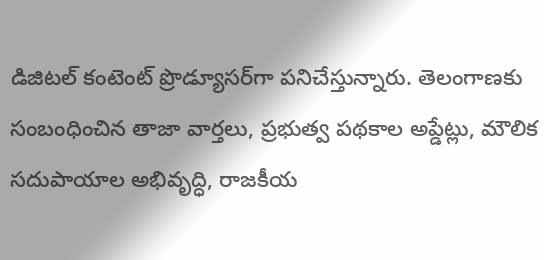డిజిటల్ కంటెంట్ ప్రొడ్యూసర్‌గా పనిచేస్తున్నారు. తెలంగాణకు సంబంధించిన తాజా వార్తలు, ప్రభుత్వ పథకాల అప్డేట్లు, మౌలిక సదుపాయాల అభివృద్ధి, రాజకీయ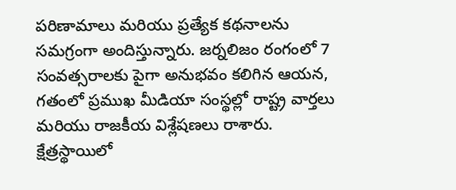పరిణామాలు మరియు ప్రత్యేక కథనాలను సమగ్రంగా అందిస్తున్నారు. జర్నలిజం రంగంలో 7 సంవత్సరాలకు పైగా అనుభవం కలిగిన ఆయన, గతంలో ప్రముఖ మీడియా సంస్థల్లో రాష్ట్ర వార్తలు మరియు రాజకీయ విశ్లేషణలు రాశారు. క్షేత్రస్థాయిలో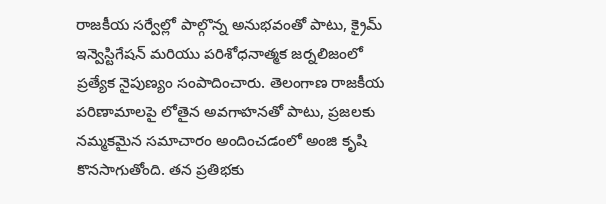రాజకీయ సర్వేల్లో పాల్గొన్న అనుభవంతో పాటు, క్రైమ్ ఇన్వెస్టిగేషన్ మరియు పరిశోధనాత్మక జర్నలిజంలో ప్రత్యేక నైపుణ్యం సంపాదించారు. తెలంగాణ రాజకీయ పరిణామాలపై లోతైన అవగాహనతో పాటు, ప్రజలకు నమ్మకమైన సమాచారం అందించడంలో అంజి కృషి కొనసాగుతోంది. తన ప్రతిభకు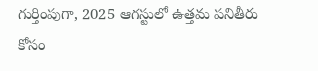గుర్తింపుగా, 2025 ఆగస్టులో ఉత్తమ పనితీరు కోసం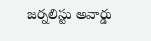జర్నలిస్టు అవార్డు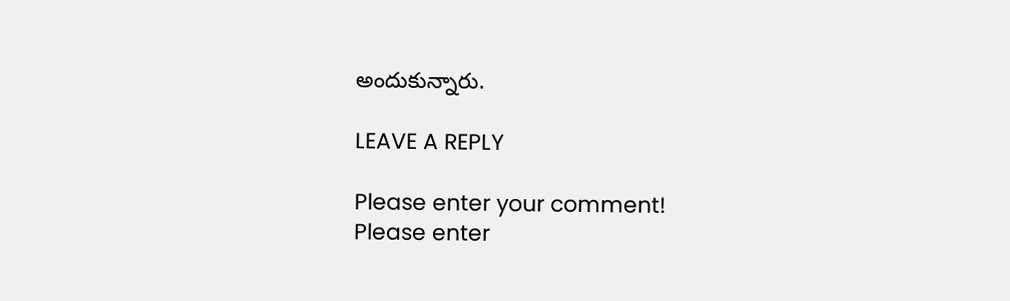అందుకున్నారు.

LEAVE A REPLY

Please enter your comment!
Please enter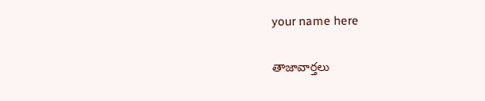your name here

తాజావార్తలు